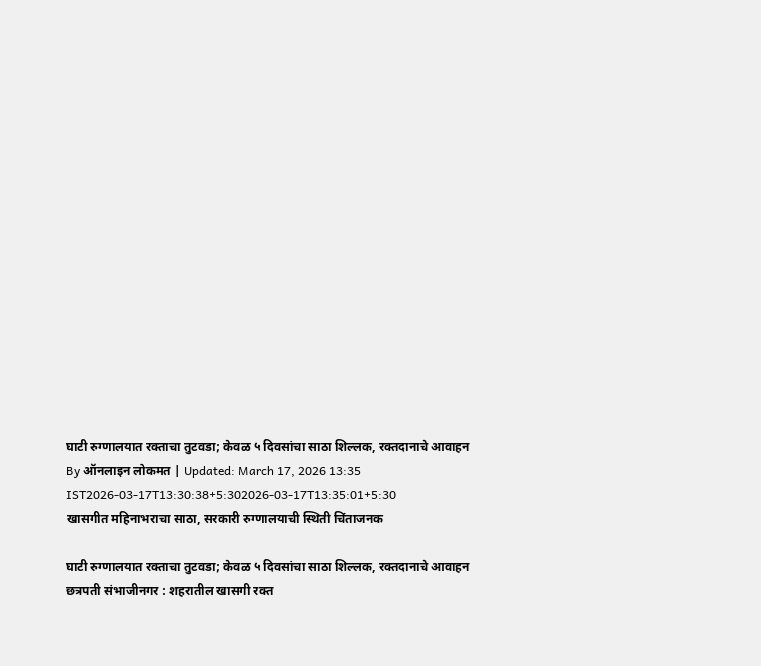घाटी रुग्णालयात रक्ताचा तुटवडा; केवळ ५ दिवसांचा साठा शिल्लक, रक्तदानाचे आवाहन
By ऑनलाइन लोकमत | Updated: March 17, 2026 13:35 IST2026-03-17T13:30:38+5:302026-03-17T13:35:01+5:30
खासगीत महिनाभराचा साठा, सरकारी रुग्णालयाची स्थिती चिंताजनक

घाटी रुग्णालयात रक्ताचा तुटवडा; केवळ ५ दिवसांचा साठा शिल्लक, रक्तदानाचे आवाहन
छत्रपती संभाजीनगर : शहरातील खासगी रक्त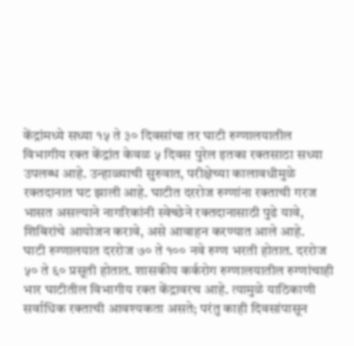केंद्रांमध्ये सध्या १५ ते ३० दिवसांचा तर घाटी रुग्णालयातील विभागीय रक्त केंद्रांत केवळ ५ दिवस पुरेल इतका रक्तसाठा सध्या उपलब्ध आहे. उन्हाळ्याची सुरुवात, परीक्षेच्या कालावधीमुळे रक्तदानात घट झाली आहे. घाटीत दररोज रुग्णांना रक्ताची गरज भासत असल्याने नागरिकांनी स्वेच्छेने रक्तदानासाठी पुढे यावे, शिबिरांचे आयोजन करावे, असे आवाहन करण्यात आले आहे.
घाटी रुग्णालयात दररोज ७० ते १०० नवे रुग्ण भरती होतात. दररोज ५० ते ६० प्रसूती होतात. शासकीय कर्करोग रुग्णालयातील रुग्णांचाही भार घाटीतील विभागीय रक्त केंद्रावरच आहे. त्यामुळे याठिकाणी सर्वाधिक रक्ताची आवश्यकता असते; परंतु काही दिवसांपासून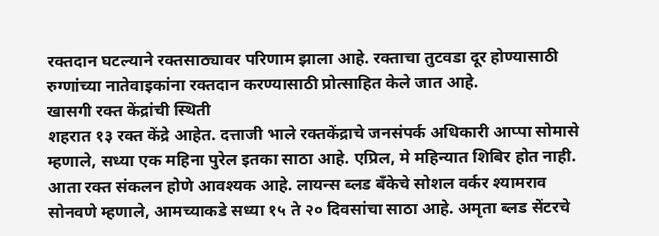रक्तदान घटल्याने रक्तसाठ्यावर परिणाम झाला आहे. रक्ताचा तुटवडा दूर होण्यासाठी रुग्णांच्या नातेवाइकांना रक्तदान करण्यासाठी प्रोत्साहित केले जात आहे.
खासगी रक्त केंद्रांची स्थिती
शहरात १३ रक्त केंद्रे आहेत. दत्ताजी भाले रक्तकेंद्राचे जनसंपर्क अधिकारी आप्पा सोमासे म्हणाले, सध्या एक महिना पुरेल इतका साठा आहे. एप्रिल, मे महिन्यात शिबिर होत नाही. आता रक्त संकलन होणे आवश्यक आहे. लायन्स ब्लड बँकेचे सोशल वर्कर श्यामराव सोनवणे म्हणाले, आमच्याकडे सध्या १५ ते २० दिवसांचा साठा आहे. अमृता ब्लड सेंटरचे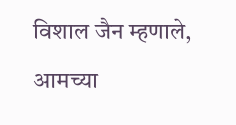विशाल जैन म्हणाले, आमच्या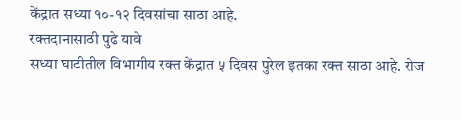केंद्रात सध्या १०-१२ दिवसांचा साठा आहे.
रक्तदानासाठी पुढे यावे
सध्या घाटीतील विभागीय रक्त केंद्रात ५ दिवस पुरेल इतका रक्त साठा आहे. रोज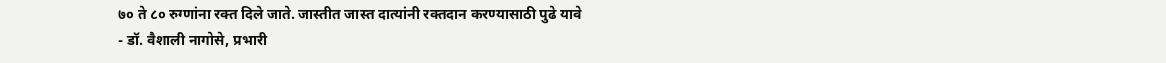७० ते ८० रुग्णांना रक्त दिले जाते. जास्तीत जास्त दात्यांनी रक्तदान करण्यासाठी पुढे यावे
- डॉ. वैशाली नागोसे, प्रभारी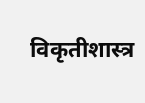विकृतीशास्त्र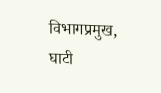विभागप्रमुख, घाटी